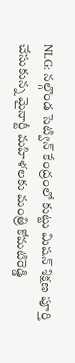NLG: నల్గొండ సెట్విన్ కేంద్రంలో కుట్టు మిషన్ శిక్షణ పూర్తి చేసుకున్న మైనార్టీ మహిళలకు మంత్రి కోమటిరెడ్డి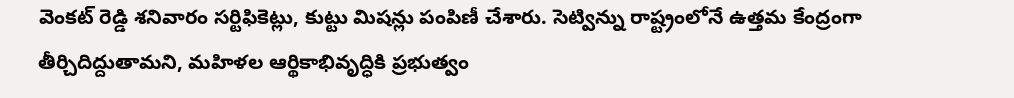వెంకట్ రెడ్డి శనివారం సర్టిఫికెట్లు, కుట్టు మిషన్లు పంపిణీ చేశారు. సెట్విన్ను రాష్ట్రంలోనే ఉత్తమ కేంద్రంగా తీర్చిదిద్దుతామని, మహిళల ఆర్థికాభివృద్ధికి ప్రభుత్వం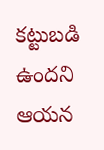కట్టుబడి ఉందని ఆయన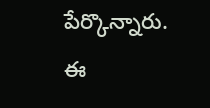పేర్కొన్నారు. ఈ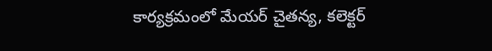కార్యక్రమంలో మేయర్ చైతన్య, కలెక్టర్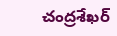చంద్రశేఖర్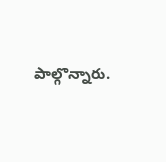పాల్గొన్నారు.